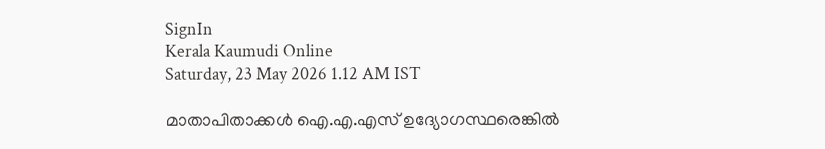SignIn
Kerala Kaumudi Online
Saturday, 23 May 2026 1.12 AM IST

മാതാപിതാക്കൾ ഐ.എ.എസ് ഉദ്യോഗസ്ഥരെങ്കിൽ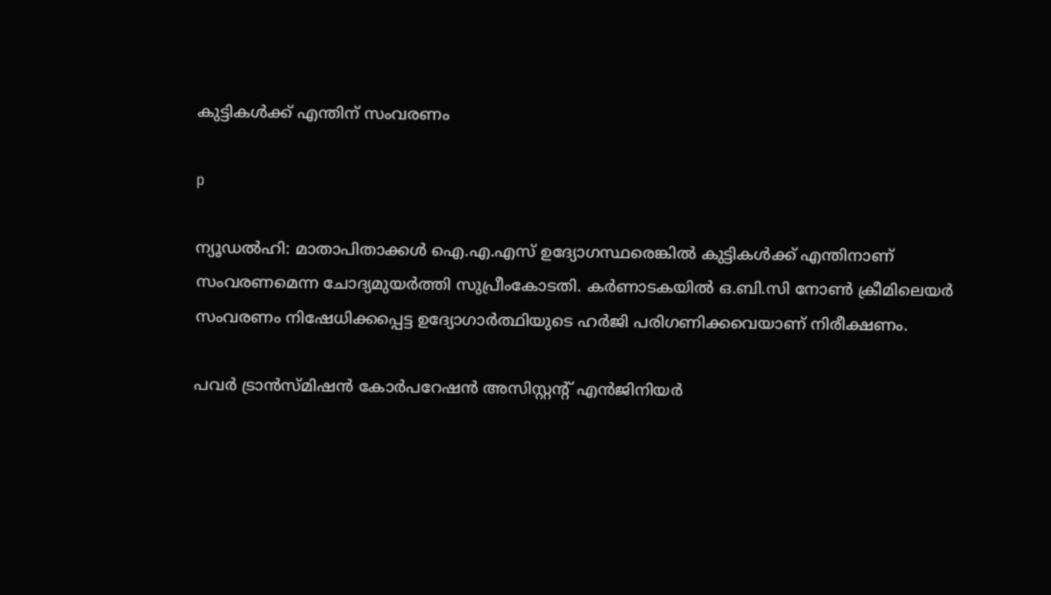കുട്ടികൾക്ക് എന്തിന് സംവരണം

p

ന്യൂഡൽഹി: മാതാപിതാക്കൾ ഐ.എ.എസ് ഉദ്യോഗസ്ഥരെങ്കിൽ കുട്ടികൾക്ക് എന്തിനാണ് സംവരണമെന്ന ചോദ്യമുയർത്തി സുപ്രീംകോടതി. കർണാടകയിൽ ഒ.ബി.സി നോൺ ക്രീമിലെയർ സംവരണം നിഷേധിക്കപ്പെട്ട ഉദ്യോഗാ‌ർത്ഥിയുടെ ഹർജി പരിഗണിക്കവെയാണ് നിരീക്ഷണം.

പവ‌ർ ട്രാൻസ്‌മിഷൻ കോർപറേഷൻ അസിസ്റ്റന്റ് എൻജിനിയർ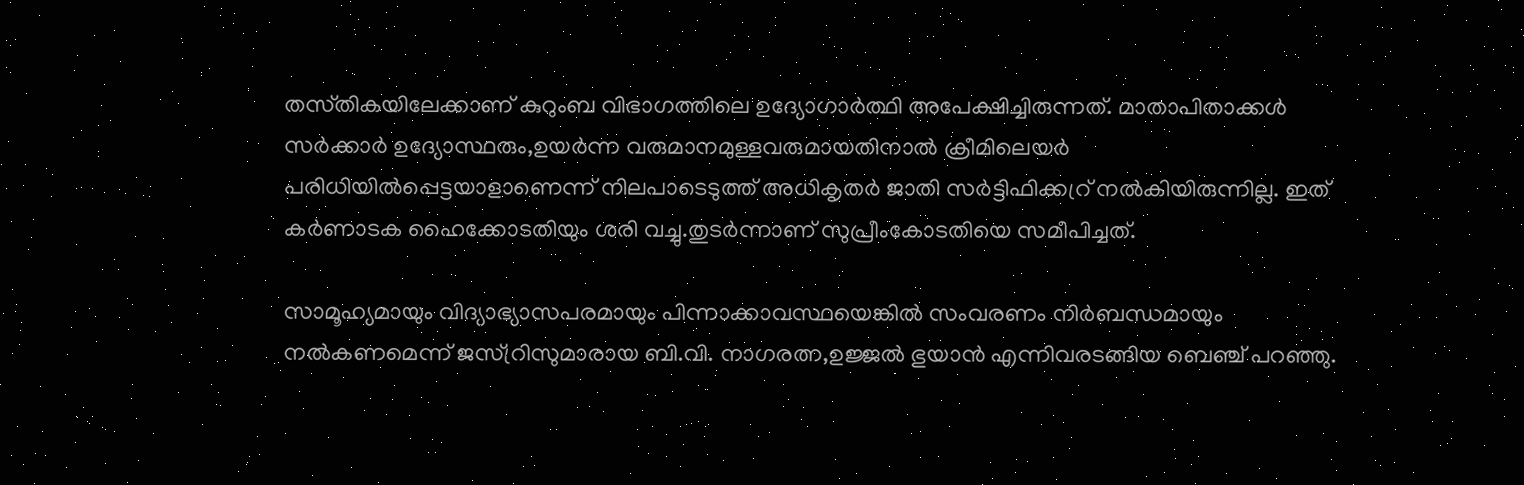തസ്‌തികയിലേക്കാണ് കുറുംബ വിഭാഗത്തിലെ ഉദ്യോഗാ‌ർത്ഥി അപേക്ഷിച്ചിരുന്നത്. മാതാപിതാക്കൾ സർക്കാർ ഉദ്യോസ്ഥരും,ഉയർന്ന വരുമാനമുള്ളവരുമായതിനാൽ ക്രീമിലെയർ പരിധിയിൽപ്പെട്ടയാളാണെന്ന് നിലപാടെടുത്ത് അധികൃതർ ജാതി സർട്ടിഫിക്കറ്ര് നൽകിയിരുന്നില്ല. ഇത് കർണാടക ഹൈക്കോടതിയും ശരി വച്ചു.തുടർന്നാണ് സുപ്രീംകോടതിയെ സമീപിച്ചത്.

സാമൂഹ്യമായും വിദ്യാഭ്യാസപരമായും പിന്നാക്കാവസ്ഥയെങ്കിൽ സംവരണം നി‌ർബന്ധമായും നൽകണമെന്ന് ജസ്റ്രിസുമാരായ ബി.വി. നാഗരത്ന,ഉജ്ജൽ ഭുയാൻ എന്നിവരടങ്ങിയ ബെഞ്ച് പറഞ്ഞു.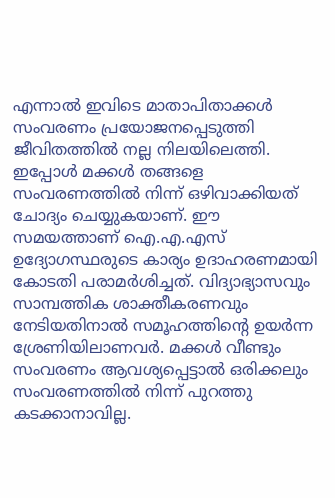എന്നാൽ ഇവിടെ മാതാപിതാക്കൾ സംവരണം പ്രയോജനപ്പെടുത്തി ജീവിതത്തിൽ നല്ല നിലയിലെത്തി. ഇപ്പോൾ മക്കൾ തങ്ങളെ സംവരണത്തിൽ നിന്ന് ഒഴിവാക്കിയത് ചോദ്യം ചെയ്യുകയാണ്. ഈ സമയത്താണ് ഐ.എ.എസ് ഉദ്യോഗസ്ഥരുടെ കാര്യം ഉദാഹരണമായി കോടതി പരാമർശിച്ചത്. വിദ്യാഭ്യാസവും സാമ്പത്തിക ശാക്തീകരണവും നേടിയതിനാൽ സമൂഹത്തിന്റെ ഉയ‌ർന്ന ശ്രേണിയിലാണവർ. മക്കൾ വീണ്ടും സംവരണം ആവശ്യപ്പെട്ടാൽ ഒരിക്കലും സംവരണത്തിൽ നിന്ന് പുറത്തു കടക്കാനാവില്ല.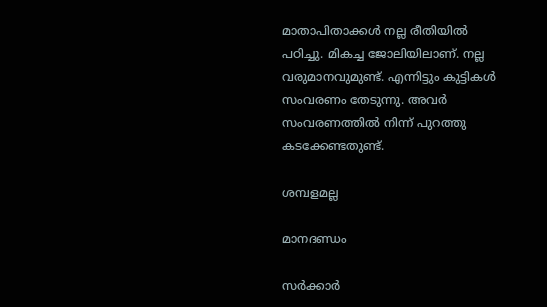മാതാപിതാക്കൾ നല്ല രീതിയിൽ പഠിച്ചു. മികച്ച ജോലിയിലാണ്. നല്ല വരുമാനവുമുണ്ട്. എന്നിട്ടും കുട്ടികൾ സംവരണം തേടുന്നു. അവർ സംവരണത്തിൽ നിന്ന് പുറത്തു കടക്കേണ്ടതുണ്ട്.

ശമ്പളമല്ല

മാനദണ്ഡം

സർക്കാർ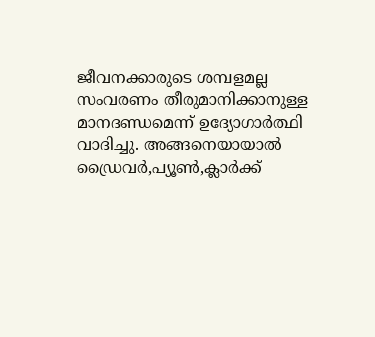ജീവനക്കാരുടെ ശമ്പളമല്ല സംവരണം തീരുമാനിക്കാനുള്ള മാനദണ്ഡമെന്ന് ഉദ്യോഗാ‌ർത്ഥി വാദിച്ചു. അങ്ങനെയായാൽ ഡ്രൈവർ,പ്യൂൺ,ക്ലാർക്ക്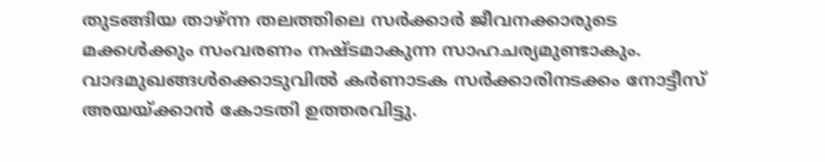തുടങ്ങിയ താഴ്ന്ന തലത്തിലെ സർക്കാർ ജീവനക്കാരുടെ മക്കൾക്കും സംവരണം നഷ്‌ടമാകുന്ന സാഹചര്യമുണ്ടാകും. വാദമുഖങ്ങൾക്കൊടുവിൽ കർണാടക സർക്കാരിനടക്കം നോട്ടീസ് അയയ്ക്കാൻ കോടതി ഉത്തരവിട്ടു.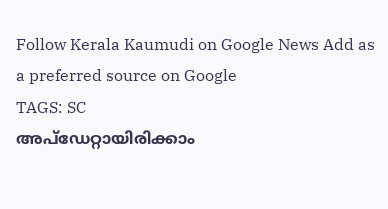Follow Kerala Kaumudi on Google News Add as a preferred source on Google
TAGS: SC
അപ്ഡേറ്റായിരിക്കാം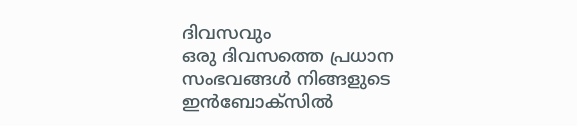ദിവസവും
ഒരു ദിവസത്തെ പ്രധാന സംഭവങ്ങൾ നിങ്ങളുടെ ഇൻബോക്സിൽ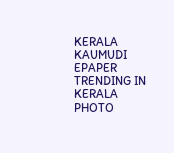KERALA KAUMUDI EPAPER
TRENDING IN KERALA
PHOTO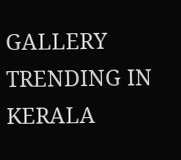GALLERY
TRENDING IN KERALA